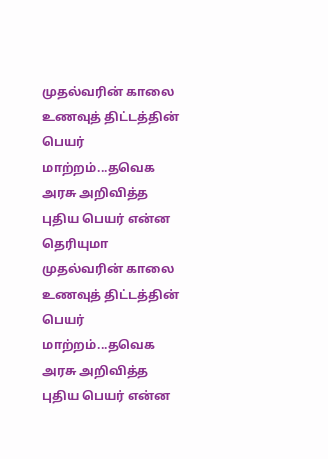முதல்வரின் காலை உணவுத் திட்டத்தின் பெயர் மாற்றம்...தவெக அரசு அறிவித்த புதிய பெயர் என்ன தெரியுமா
முதல்வரின் காலை உணவுத் திட்டத்தின் பெயர் மாற்றம்...தவெக அரசு அறிவித்த புதிய பெயர் என்ன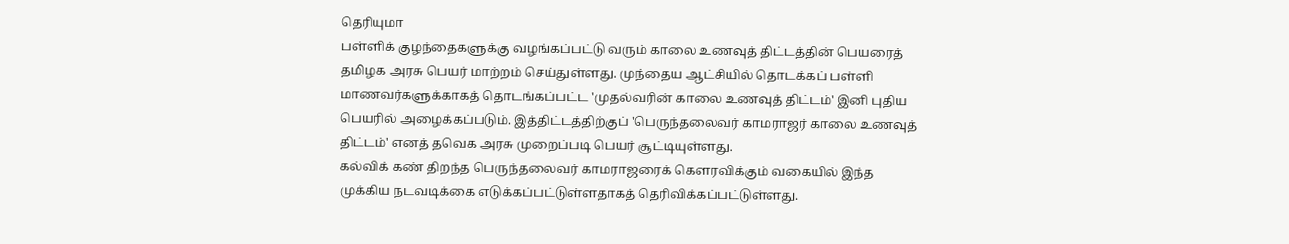தெரியுமா
பள்ளிக் குழந்தைகளுக்கு வழங்கப்பட்டு வரும் காலை உணவுத் திட்டத்தின் பெயரைத் தமிழக அரசு பெயர் மாற்றம் செய்துள்ளது. முந்தைய ஆட்சியில் தொடக்கப் பள்ளி மாணவர்களுக்காகத் தொடங்கப்பட்ட 'முதல்வரின் காலை உணவுத் திட்டம்' இனி புதிய பெயரில் அழைக்கப்படும். இத்திட்டத்திற்குப் 'பெருந்தலைவர் காமராஜர் காலை உணவுத் திட்டம்' எனத் தவெக அரசு முறைப்படி பெயர் சூட்டியுள்ளது.
கல்விக் கண் திறந்த பெருந்தலைவர் காமராஜரைக் கௌரவிக்கும் வகையில் இந்த முக்கிய நடவடிக்கை எடுக்கப்பட்டுள்ளதாகத் தெரிவிக்கப்பட்டுள்ளது.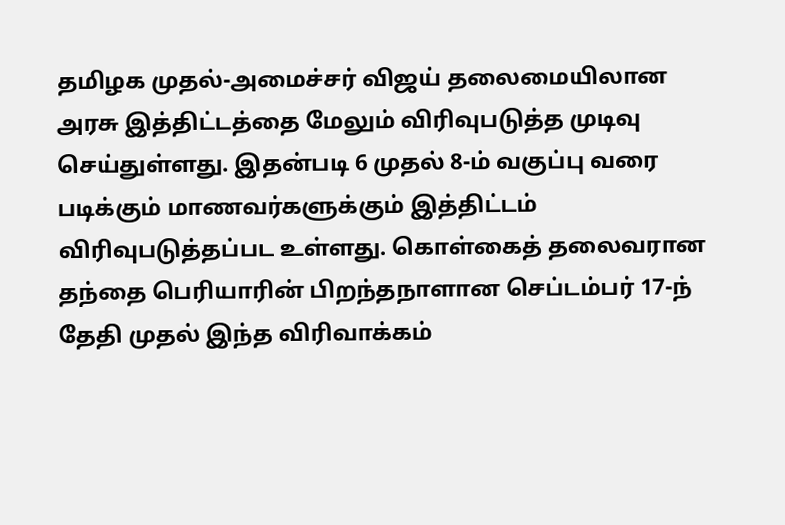தமிழக முதல்-அமைச்சர் விஜய் தலைமையிலான அரசு இத்திட்டத்தை மேலும் விரிவுபடுத்த முடிவு செய்துள்ளது. இதன்படி 6 முதல் 8-ம் வகுப்பு வரை படிக்கும் மாணவர்களுக்கும் இத்திட்டம் விரிவுபடுத்தப்பட உள்ளது. கொள்கைத் தலைவரான தந்தை பெரியாரின் பிறந்தநாளான செப்டம்பர் 17-ந் தேதி முதல் இந்த விரிவாக்கம்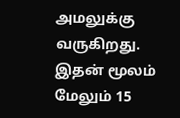அமலுக்கு வருகிறது. இதன் மூலம் மேலும் 15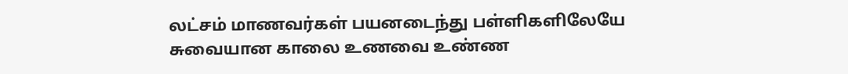லட்சம் மாணவர்கள் பயனடைந்து பள்ளிகளிலேயே சுவையான காலை உணவை உண்ண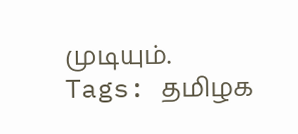முடியும்.
Tags: தமிழக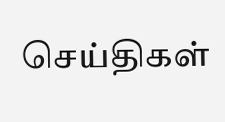செய்திகள்